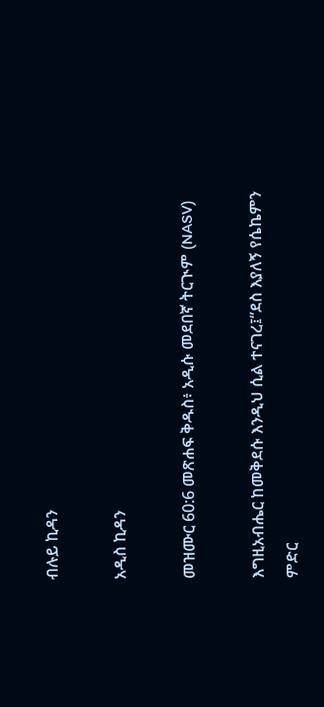ብሉይ ኪዳን

አዲስ ኪዳን

መዝሙር 60:6 መጽሐፍ ቅዱስ፥ አዲሱ መደበኛ ትርጒም (NASV)

እግዚአብሔር ከመቅደሱ እንዲህ ሲል ተናገረ፤“ደስ እያለኝ የሴኬምን ምድር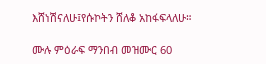እሸነሽናለሁ፤የሱኮትን ሸለቆ አከፋፍላለሁ።

ሙሉ ምዕራፍ ማንበብ መዝሙር 60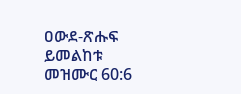ዐውደ-ጽሑፍ ይመልከቱ መዝሙር 60:6